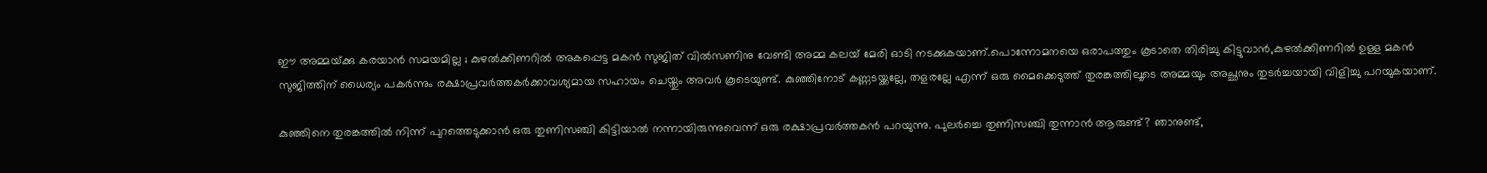ഈ അമ്മയ്‌ക്കു കരയാന്‍ സമയമില്ല ; കുഴല്‍ക്കിണറില്‍ അകപ്പെട്ട മകന്‍ സുജിത്‌ വില്‍സണിനു വേണ്ടി അമ്മ കലയ്‌ മേരി ഓടി നടക്കുകയാണ്.പൊന്നോമനയെ ഒരാപത്തും കൂടാതെ തിരിച്ചു കിട്ടുവാൻ,കുഴല്‍ക്കിണറില്‍ ഉള്ള മകന്‍ സുജിത്തിന് ധൈര്യം പകര്‍ന്നും രക്ഷാപ്രവര്‍ത്തകര്‍ക്കാവശ്യമായ സഹായം ചെയ്തും അവര്‍ കൂടെയുണ്ട്. കുഞ്ഞിനോട് കണ്ണടയ്ക്കല്ലേ, തളരല്ലേ എന്ന് ഒരു മൈക്കെടുത്ത് തുരങ്കത്തിലൂടെ അമ്മയും അച്ഛനും തുടര്‍ച്ചയായി വിളിച്ചു പറയുകയാണ്.

കുഞ്ഞിനെ തുരങ്കത്തില്‍ നിന്ന് പുറത്തെടുക്കാന്‍ ഒരു തുണിസഞ്ചി കിട്ടിയാല്‍ നന്നായിരുന്നുവെന്ന് ഒരു രക്ഷാപ്രവര്‍ത്തകന്‍ പറയുന്നു. പുലര്‍ച്ചെ തുണിസഞ്ചി തുന്നാന്‍ ആരുണ്ട്? ഞാനുണ്ട്,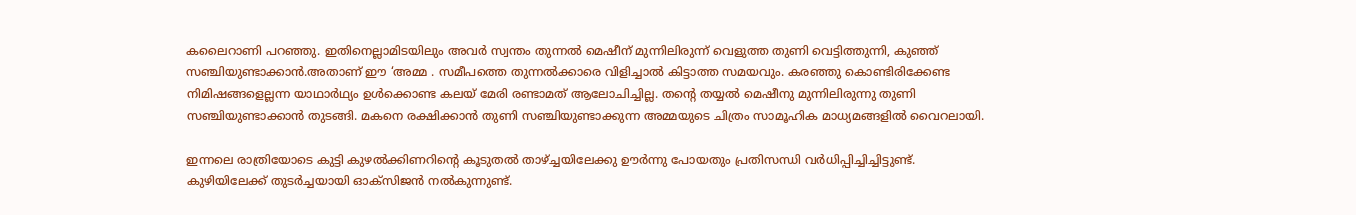കലൈറാണി പറഞ്ഞു. ഇതിനെല്ലാമിടയിലും അവര്‍ സ്വന്തം തുന്നല്‍ മെഷീന് മുന്നിലിരുന്ന് വെളുത്ത തുണി വെട്ടിത്തുന്നി, കുഞ്ഞ് സഞ്ചിയുണ്ടാക്കാന്‍.അതാണ് ഈ ‘അമ്മ . സമീപത്തെ തുന്നല്‍ക്കാരെ വിളിച്ചാല്‍ കിട്ടാത്ത സമയവും. കരഞ്ഞു കൊണ്ടിരിക്കേണ്ട നിമിഷങ്ങളെല്ലന്ന യാഥാര്‍ഥ്യം ഉള്‍ക്കൊണ്ട കലയ്‌ മേരി രണ്ടാമത്‌ ആലോചിച്ചില്ല. തന്റെ തയ്യല്‍ മെഷീനു മുന്നിലിരുന്നു തുണി സഞ്ചിയുണ്ടാക്കാന്‍ തുടങ്ങി. മകനെ രക്ഷിക്കാന്‍ തുണി സഞ്ചിയുണ്ടാക്കുന്ന അമ്മയുടെ ചിത്രം സാമൂഹിക മാധ്യമങ്ങളില്‍ വൈറലായി.

ഇന്നലെ രാത്രിയോടെ കുട്ടി കുഴല്‍ക്കിണറിന്റെ കൂടുതല്‍ താഴ്ച്ചയിലേക്കു ഊര്‍ന്നു പോയതും പ്രതിസന്ധി വര്‍ധിപ്പിച്ചിച്ചിട്ടുണ്ട്. കുഴിയിലേക്ക് തുടര്‍ച്ചയായി ഓക്‌സിജന്‍ നല്‍കുന്നുണ്ട്.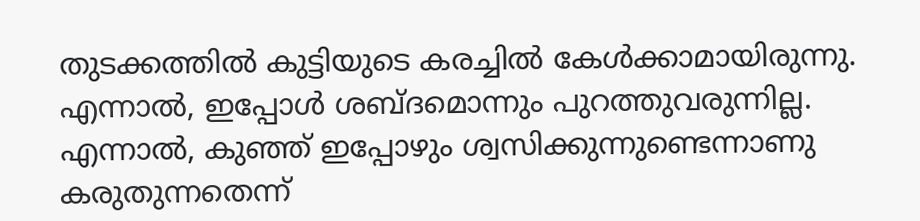തുടക്കത്തില്‍ കുട്ടിയുടെ കരച്ചില്‍ കേള്‍ക്കാമായിരുന്നു. എന്നാല്‍, ഇപ്പോള്‍ ശബ്ദമൊന്നും പുറത്തുവരുന്നില്ല. എന്നാല്‍, കുഞ്ഞ് ഇപ്പോഴും ശ്വസിക്കുന്നുണ്ടെന്നാണു കരുതുന്നതെന്ന്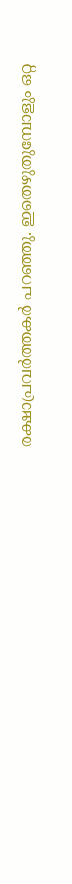രക്ഷാപ്രവര്‍ത്തകര്‍ പറഞ്ഞു. ഇതെഴുതുമ്പോളും ഒറ്റ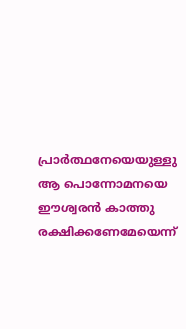പ്രാർത്ഥനേയെയുള്ളു ആ പൊന്നോമനയെ ഈശ്വരൻ കാത്തു രക്ഷിക്കണേമേയെന്ന്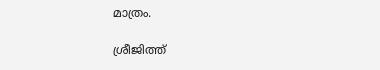മാത്രം.

ശ്രീജിത്ത്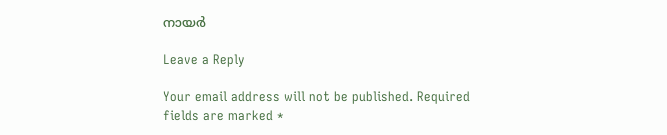നായർ

Leave a Reply

Your email address will not be published. Required fields are marked *